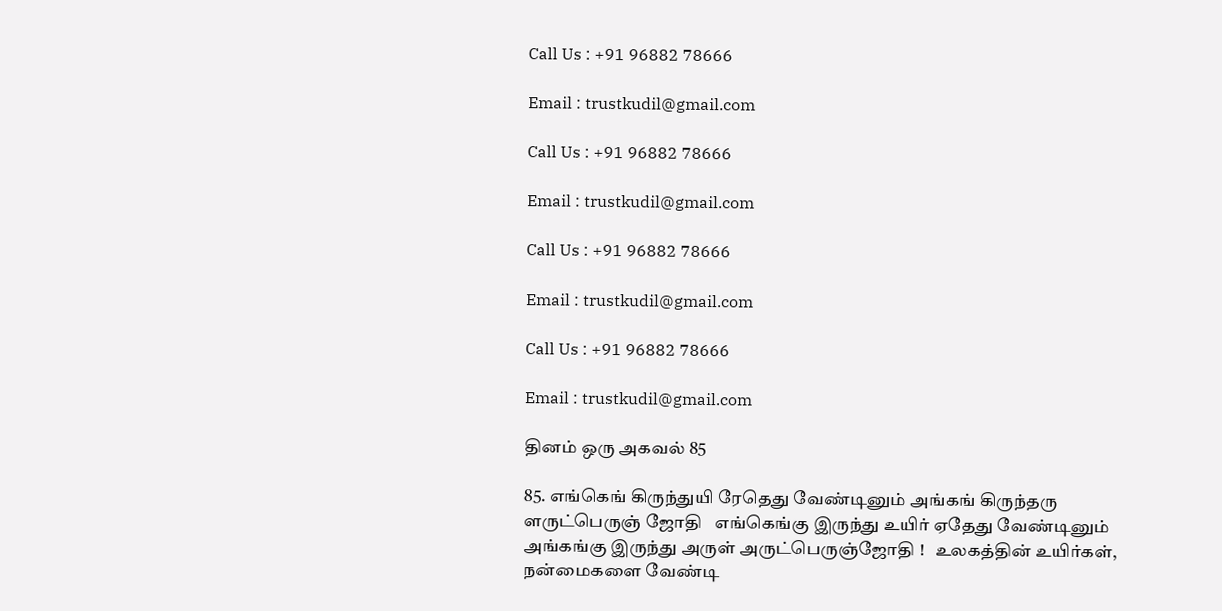Call Us : +91 96882 78666

Email : trustkudil@gmail.com

Call Us : +91 96882 78666

Email : trustkudil@gmail.com

Call Us : +91 96882 78666

Email : trustkudil@gmail.com

Call Us : +91 96882 78666

Email : trustkudil@gmail.com

தினம் ஒரு அகவல் 85

85. எங்கெங் கிருந்துயி ரேதெது வேண்டினும் அங்கங் கிருந்தரு ளருட்பெருஞ் ஜோதி   எங்கெங்கு இருந்து உயிர் ஏதேது வேண்டினும் அங்கங்கு இருந்து அருள் அருட்பெருஞ்ஜோதி !   உலகத்தின் உயிர்கள், நன்மைகளை வேண்டி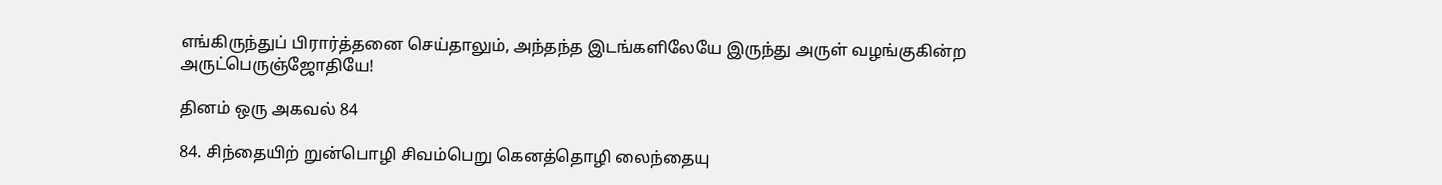எங்கிருந்துப் பிரார்த்தனை செய்தாலும், அந்தந்த இடங்களிலேயே இருந்து அருள் வழங்குகின்ற அருட்பெருஞ்ஜோதியே!

தினம் ஒரு அகவல் 84

84. சிந்தையிற் றுன்பொழி சிவம்பெறு கெனத்தொழி லைந்தையு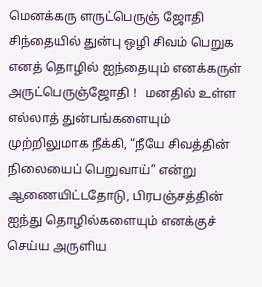மெனக்கரு ளருட்பெருஞ் ஜோதி   சிந்தையில் துன்பு ஒழி சிவம் பெறுக எனத் தொழில் ஐந்தையும் எனக்கருள் அருட்பெருஞ்ஜோதி !   மனதில் உள்ள எல்லாத் துன்பங்களையும் முற்றிலுமாக நீக்கி, “நீயே சிவத்தின் நிலையைப் பெறுவாய்” என்று ஆணையிட்டதோடு, பிரபஞ்சத்தின் ஐந்து தொழில்களையும் எனக்குச் செய்ய அருளிய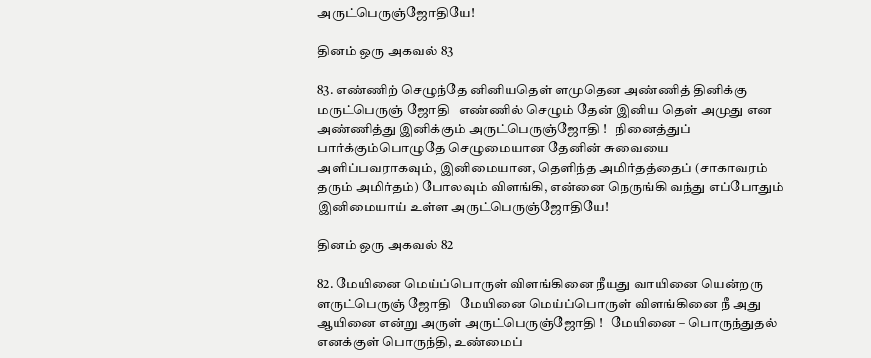அருட்பெருஞ்ஜோதியே!

தினம் ஒரு அகவல் 83

83. எண்ணிற் செழுந்தே னினியதெள் ளமுதென அண்ணித் தினிக்கு மருட்பெருஞ் ஜோதி   எண்ணில் செழும் தேன் இனிய தெள் அமுது என அண்ணித்து இனிக்கும் அருட்பெருஞ்ஜோதி !   நினைத்துப் பார்க்கும்பொழுதே செழுமையான தேனின் சுவையை அளிப்பவராகவும், இனிமையான, தெளிந்த அமிர்தத்தைப் (சாகாவரம் தரும் அமிர்தம்) போலவும் விளங்கி, என்னை நெருங்கி வந்து எப்போதும் இனிமையாய் உள்ள அருட்பெருஞ்ஜோதியே!

தினம் ஒரு அகவல் 82

82. மேயினை மெய்ப்பொருள் விளங்கினை நீயது வாயினை யென்றரு ளருட்பெருஞ் ஜோதி   மேயினை மெய்ப்பொருள் விளங்கினை நீ அது ஆயினை என்று அருள் அருட்பெருஞ்ஜோதி !   மேயினை – பொருந்துதல் எனக்குள் பொருந்தி, உண்மைப்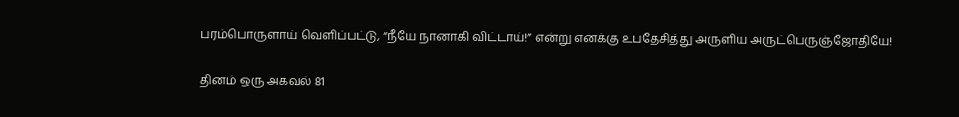பரம்பொருளாய் வெளிப்பட்டு, “நீயே நானாகி விட்டாய்!” என்று எனக்கு உபதேசித்து அருளிய அருட்பெருஞ்ஜோதியே!

தினம் ஒரு அகவல் 81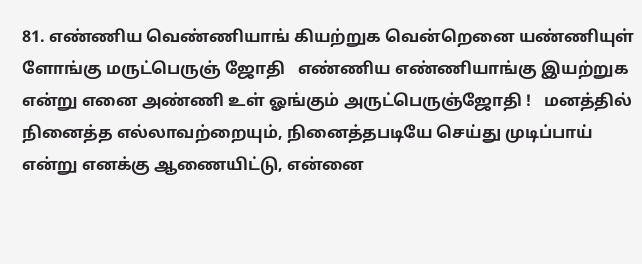81. எண்ணிய வெண்ணியாங் கியற்றுக வென்றெனை யண்ணியுள் ளோங்கு மருட்பெருஞ் ஜோதி   எண்ணிய எண்ணியாங்கு இயற்றுக என்று எனை அண்ணி உள் ஓங்கும் அருட்பெருஞ்ஜோதி !   மனத்தில் நினைத்த எல்லாவற்றையும், நினைத்தபடியே செய்து முடிப்பாய் என்று எனக்கு ஆணையிட்டு, என்னை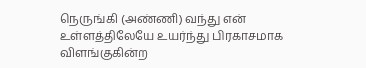நெருங்கி (அண்ணி) வந்து என் உள்ளத்திலேயே உயர்ந்து பிரகாசமாக விளங்குகின்ற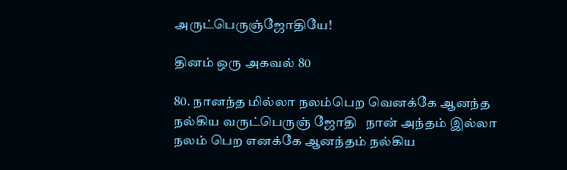அருட்பெருஞ்ஜோதியே!

தினம் ஒரு அகவல் 80

80. நானந்த மில்லா நலம்பெற வெனக்கே ஆனந்த நல்கிய வருட்பெருஞ் ஜோதி   நான் அந்தம் இல்லா நலம் பெற எனக்கே ஆனந்தம் நல்கிய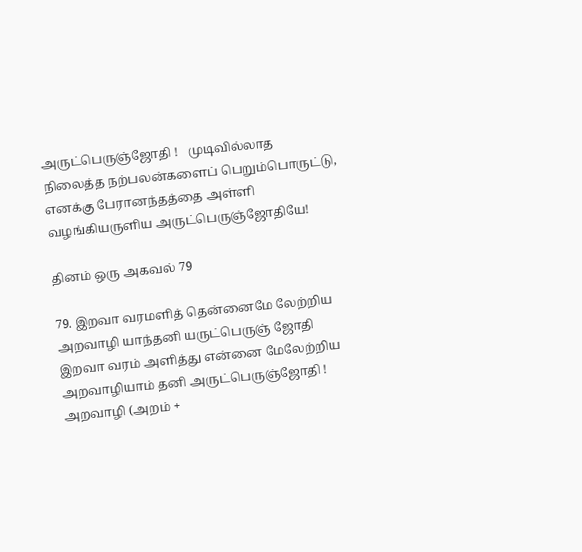அருட்பெருஞ்ஜோதி !   முடிவில்லாத நிலைத்த நற்பலன்களைப் பெறும்பொருட்டு, எனக்கு பேரானந்தத்தை அள்ளி வழங்கியருளிய அருட்பெருஞ்ஜோதியே!

தினம் ஒரு அகவல் 79

79. இறவா வரமளித் தென்னைமே லேற்றிய அறவாழி யாந்தனி யருட்பெருஞ் ஜோதி   இறவா வரம் அளித்து என்னை மேலேற்றிய அறவாழியாம் தனி அருட்பெருஞ்ஜோதி !   அறவாழி (அறம் +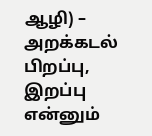ஆழி) – அறக்கடல் பிறப்பு, இறப்பு என்னும்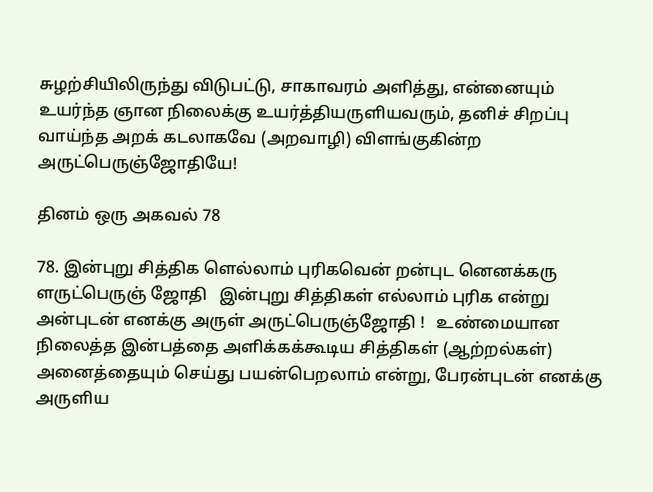சுழற்சியிலிருந்து விடுபட்டு, சாகாவரம் அளித்து, என்னையும் உயர்ந்த ஞான நிலைக்கு உயர்த்தியருளியவரும், தனிச் சிறப்பு வாய்ந்த அறக் கடலாகவே (அறவாழி) விளங்குகின்ற அருட்பெருஞ்ஜோதியே!

தினம் ஒரு அகவல் 78

78. இன்புறு சித்திக ளெல்லாம் புரிகவென் றன்புட னெனக்கரு ளருட்பெருஞ் ஜோதி   இன்புறு சித்திகள் எல்லாம் புரிக என்று அன்புடன் எனக்கு அருள் அருட்பெருஞ்ஜோதி !   உண்மையான நிலைத்த இன்பத்தை அளிக்கக்கூடிய சித்திகள் (ஆற்றல்கள்) அனைத்தையும் செய்து பயன்பெறலாம் என்று, பேரன்புடன் எனக்கு அருளிய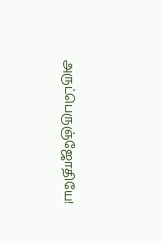அருட்பெருஞ்ஜோதியே!